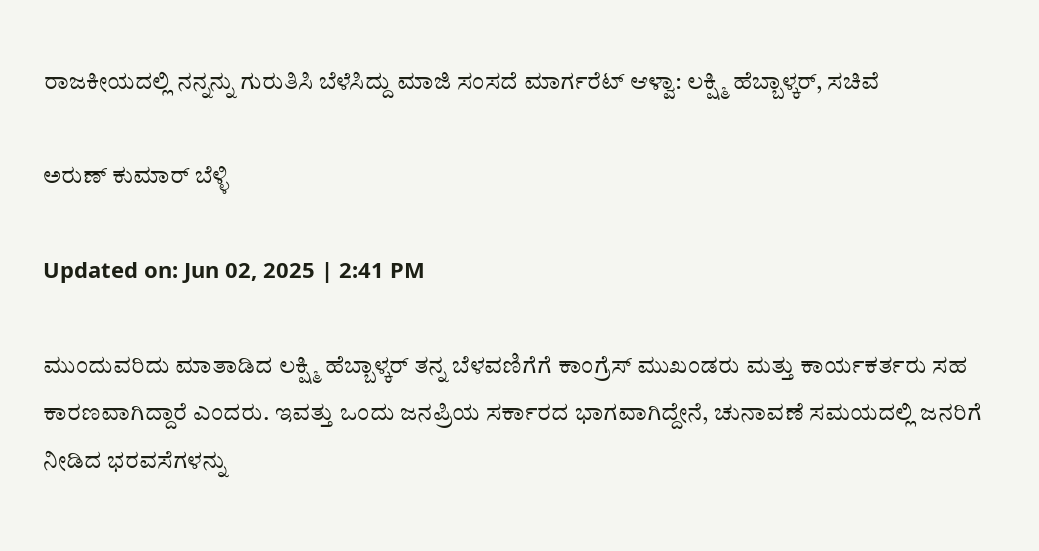ರಾಜಕೀಯದಲ್ಲಿ ನನ್ನನ್ನು ಗುರುತಿಸಿ ಬೆಳೆಸಿದ್ದು ಮಾಜಿ ಸಂಸದೆ ಮಾರ್ಗರೆಟ್ ಆಳ್ವಾ: ಲಕ್ಷ್ಮಿ ಹೆಬ್ಬಾಳ್ಕರ್, ಸಚಿವೆ

ಅರುಣ್ ಕುಮಾರ್ ಬೆಳ್ಳಿ

Updated on: Jun 02, 2025 | 2:41 PM

ಮುಂದುವರಿದು ಮಾತಾಡಿದ ಲಕ್ಷ್ಮಿ ಹೆಬ್ಬಾಳ್ಕರ್ ತನ್ನ ಬೆಳವಣಿಗೆಗೆ ಕಾಂಗ್ರೆಸ್ ಮುಖಂಡರು ಮತ್ತು ಕಾರ್ಯಕರ್ತರು ಸಹ ಕಾರಣವಾಗಿದ್ದಾರೆ ಎಂದರು. ಇವತ್ತು ಒಂದು ಜನಪ್ರಿಯ ಸರ್ಕಾರದ ಭಾಗವಾಗಿದ್ದೇನೆ, ಚುನಾವಣೆ ಸಮಯದಲ್ಲಿ ಜನರಿಗೆ ನೀಡಿದ ಭರವಸೆಗಳನ್ನು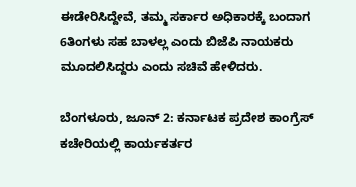ಈಡೇರಿಸಿದ್ದೇವೆ, ತಮ್ಮ ಸರ್ಕಾರ ಅಧಿಕಾರಕ್ಕೆ ಬಂದಾಗ 6ತಿಂಗಳು ಸಹ ಬಾಳಲ್ಲ ಎಂದು ಬಿಜೆಪಿ ನಾಯಕರು ಮೂದಲಿಸಿದ್ದರು ಎಂದು ಸಚಿವೆ ಹೇಳಿದರು.

ಬೆಂಗಳೂರು, ಜೂನ್ 2: ಕರ್ನಾಟಕ ಪ್ರದೇಶ ಕಾಂಗ್ರೆಸ್ ಕಚೇರಿಯಲ್ಲಿ ಕಾರ್ಯಕರ್ತರ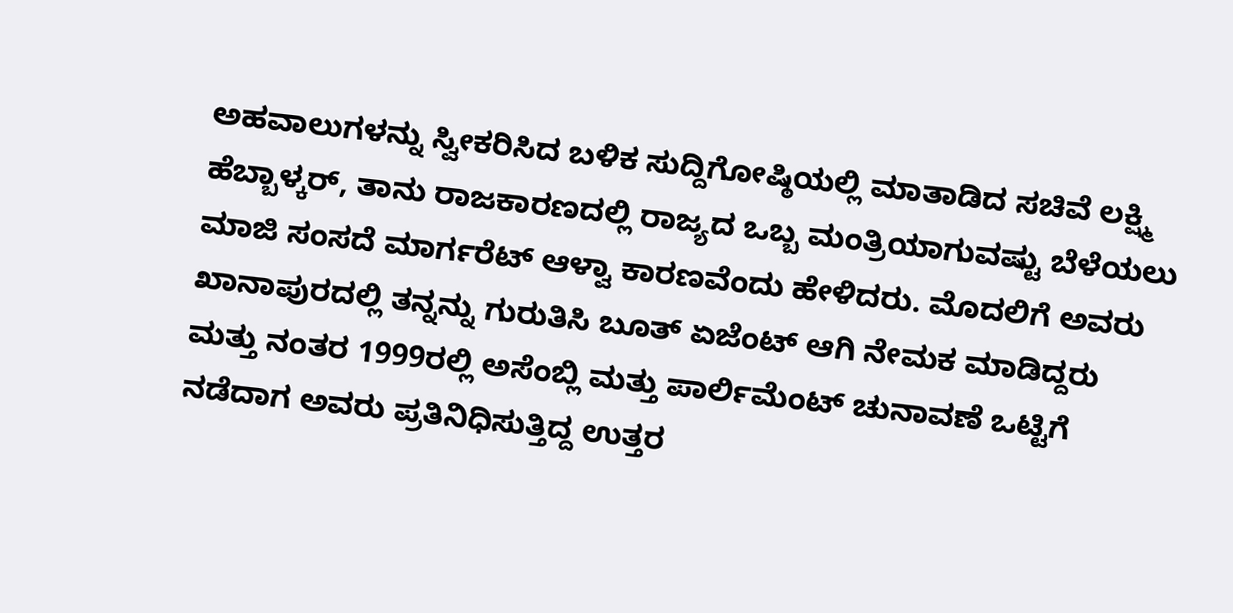ಅಹವಾಲುಗಳನ್ನು ಸ್ವೀಕರಿಸಿದ ಬಳಿಕ ಸುದ್ದಿಗೋಷ್ಠಿಯಲ್ಲಿ ಮಾತಾಡಿದ ಸಚಿವೆ ಲಕ್ಷ್ಮಿ ಹೆಬ್ಬಾಳ್ಕರ್, ತಾನು ರಾಜಕಾರಣದಲ್ಲಿ ರಾಜ್ಯದ ಒಬ್ಬ ಮಂತ್ರಿಯಾಗುವಷ್ಟು ಬೆಳೆಯಲು ಮಾಜಿ ಸಂಸದೆ ಮಾರ್ಗರೆಟ್ ಆಳ್ವಾ ಕಾರಣವೆಂದು ಹೇಳಿದರು. ಮೊದಲಿಗೆ ಅವರು ಖಾನಾಪುರದಲ್ಲಿ ತನ್ನನ್ನು ಗುರುತಿಸಿ ಬೂತ್ ಏಜೆಂಟ್ ಆಗಿ ನೇಮಕ ಮಾಡಿದ್ದರು ಮತ್ತು ನಂತರ 1999ರಲ್ಲಿ ಅಸೆಂಬ್ಲಿ ಮತ್ತು ಪಾರ್ಲಿಮೆಂಟ್ ಚುನಾವಣೆ ಒಟ್ಟಿಗೆ ನಡೆದಾಗ ಅವರು ಪ್ರತಿನಿಧಿಸುತ್ತಿದ್ದ ಉತ್ತರ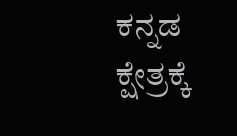ಕನ್ನಡ ಕ್ಷೇತ್ರಕ್ಕೆ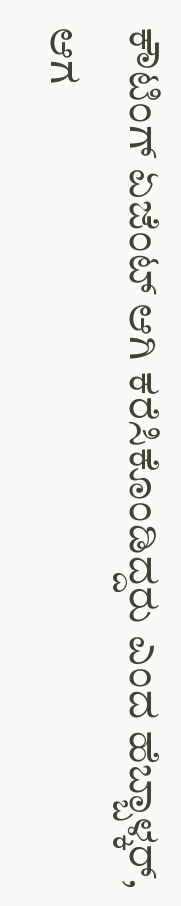ಕೌಟಿಂಗ್ ಏಜೆಂಟ್ ಆಗಿ ಕರೆಸಿಕೊಂಡಿದ್ದರು ಎಂದ ಹೆಬ್ಬಾಳ್ಕರ್, ಆಗ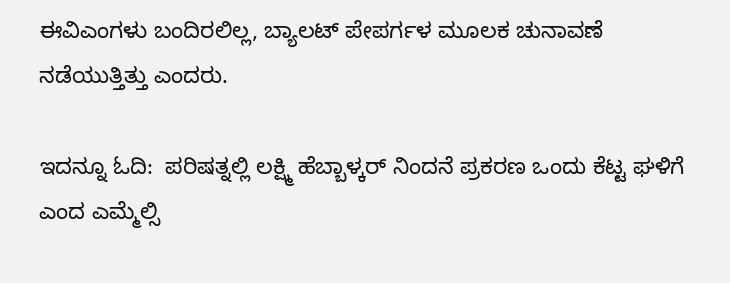ಈವಿಎಂಗಳು ಬಂದಿರಲಿಲ್ಲ, ಬ್ಯಾಲಟ್ ಪೇಪರ್ಗಳ ಮೂಲಕ ಚುನಾವಣೆ ನಡೆಯುತ್ತಿತ್ತು ಎಂದರು.

ಇದನ್ನೂ ಓದಿ:  ಪರಿಷತ್ನಲ್ಲಿ ಲಕ್ಷ್ಮಿ ಹೆಬ್ಬಾಳ್ಕರ್ ನಿಂದನೆ ಪ್ರಕರಣ ಒಂದು ಕೆಟ್ಟ ಘಳಿಗೆ ಎಂದ ಎಮ್ಮೆಲ್ಸಿ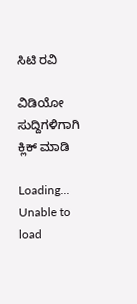ಸಿಟಿ ರವಿ

ವಿಡಿಯೋ ಸುದ್ದಿಗಳಿಗಾಗಿ ಕ್ಲಿಕ್ ಮಾಡಿ

Loading...
Unable to load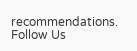recommendations.
Follow Us